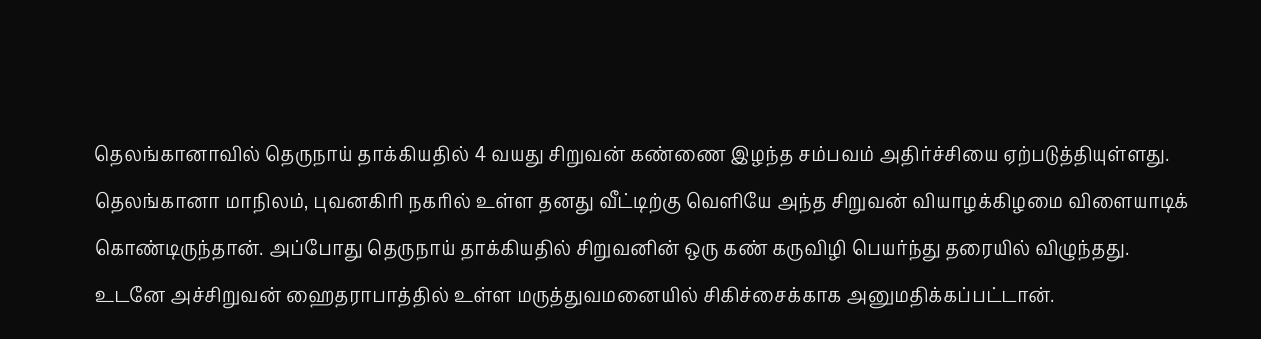தெலங்கானாவில் தெருநாய் தாக்கியதில் 4 வயது சிறுவன் கண்ணை இழந்த சம்பவம் அதிர்ச்சியை ஏற்படுத்தியுள்ளது.
தெலங்கானா மாநிலம், புவனகிரி நகரில் உள்ள தனது வீட்டிற்கு வெளியே அந்த சிறுவன் வியாழக்கிழமை விளையாடிக் கொண்டிருந்தான். அப்போது தெருநாய் தாக்கியதில் சிறுவனின் ஒரு கண் கருவிழி பெயர்ந்து தரையில் விழுந்தது.
உடனே அச்சிறுவன் ஹைதராபாத்தில் உள்ள மருத்துவமனையில் சிகிச்சைக்காக அனுமதிக்கப்பட்டான்.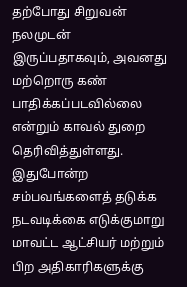தற்போது சிறுவன் நலமுடன் இருப்பதாகவும், அவனது மற்றொரு கண் பாதிக்கப்படவில்லை என்றும் காவல் துறை தெரிவித்துள்ளது.
இதுபோன்ற சம்பவங்களைத் தடுக்க நடவடிக்கை எடுக்குமாறு மாவட்ட ஆட்சியர் மற்றும் பிற அதிகாரிகளுக்கு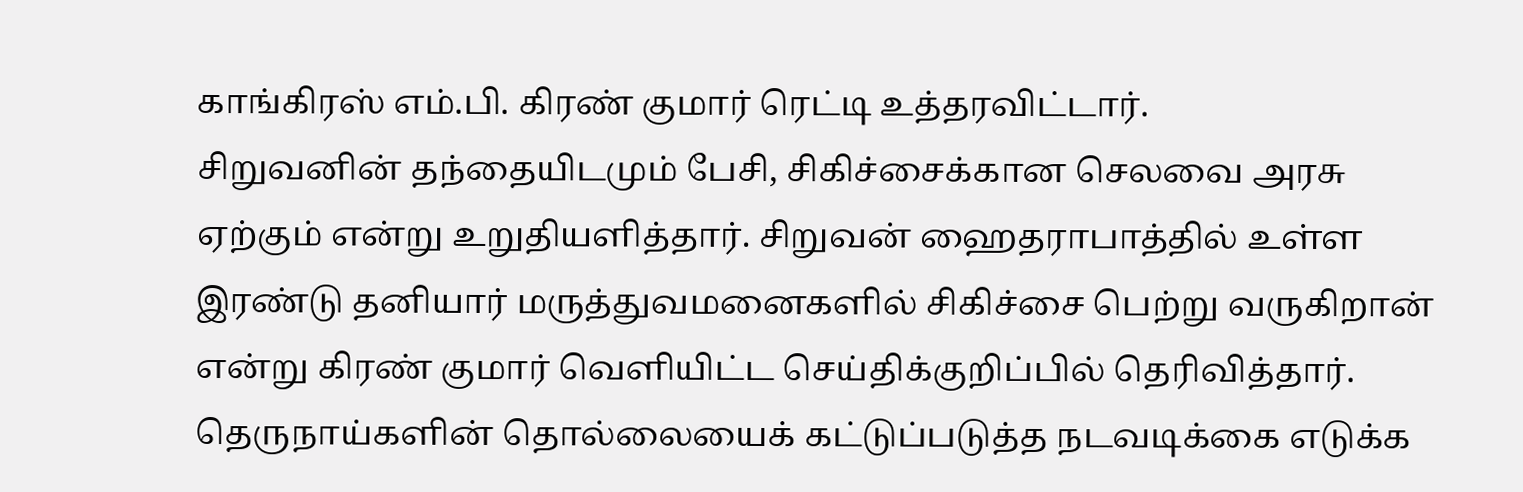காங்கிரஸ் எம்.பி. கிரண் குமார் ரெட்டி உத்தரவிட்டார்.
சிறுவனின் தந்தையிடமும் பேசி, சிகிச்சைக்கான செலவை அரசு ஏற்கும் என்று உறுதியளித்தார். சிறுவன் ஹைதராபாத்தில் உள்ள இரண்டு தனியார் மருத்துவமனைகளில் சிகிச்சை பெற்று வருகிறான் என்று கிரண் குமார் வெளியிட்ட செய்திக்குறிப்பில் தெரிவித்தார்.
தெருநாய்களின் தொல்லையைக் கட்டுப்படுத்த நடவடிக்கை எடுக்க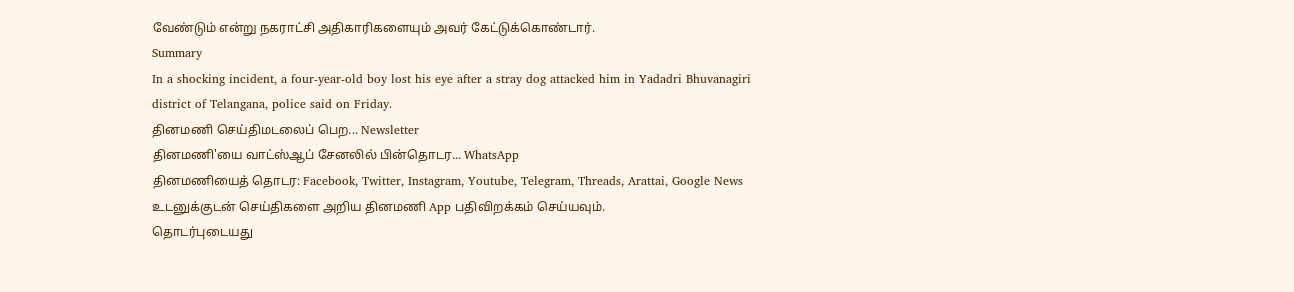வேண்டும் என்று நகராட்சி அதிகாரிகளையும் அவர் கேட்டுக்கொண்டார்.
Summary
In a shocking incident, a four-year-old boy lost his eye after a stray dog attacked him in Yadadri Bhuvanagiri district of Telangana, police said on Friday.
தினமணி செய்திமடலைப் பெற... Newsletter
தினமணி'யை வாட்ஸ்ஆப் சேனலில் பின்தொடர... WhatsApp
தினமணியைத் தொடர: Facebook, Twitter, Instagram, Youtube, Telegram, Threads, Arattai, Google News
உடனுக்குடன் செய்திகளை அறிய தினமணி App பதிவிறக்கம் செய்யவும்.
தொடர்புடையது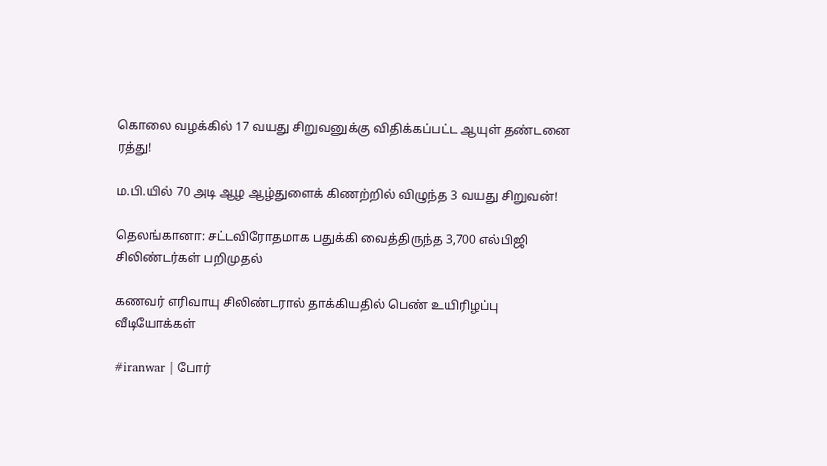கொலை வழக்கில் 17 வயது சிறுவனுக்கு விதிக்கப்பட்ட ஆயுள் தண்டனை ரத்து!

ம.பி.யில் 70 அடி ஆழ ஆழ்துளைக் கிணற்றில் விழுந்த 3 வயது சிறுவன்!

தெலங்கானா: சட்டவிரோதமாக பதுக்கி வைத்திருந்த 3,700 எல்பிஜி சிலிண்டர்கள் பறிமுதல்

கணவர் எரிவாயு சிலிண்டரால் தாக்கியதில் பெண் உயிரிழப்பு
வீடியோக்கள்

#iranwar | போர்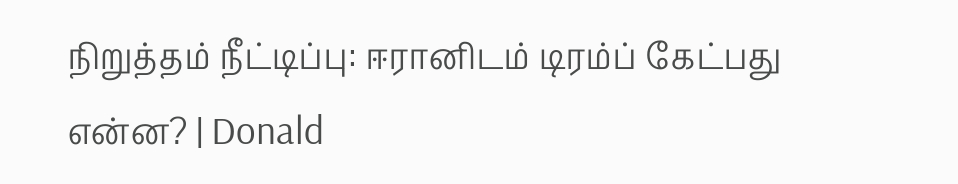நிறுத்தம் நீட்டிப்பு: ஈரானிடம் டிரம்ப் கேட்பது என்ன? | Donald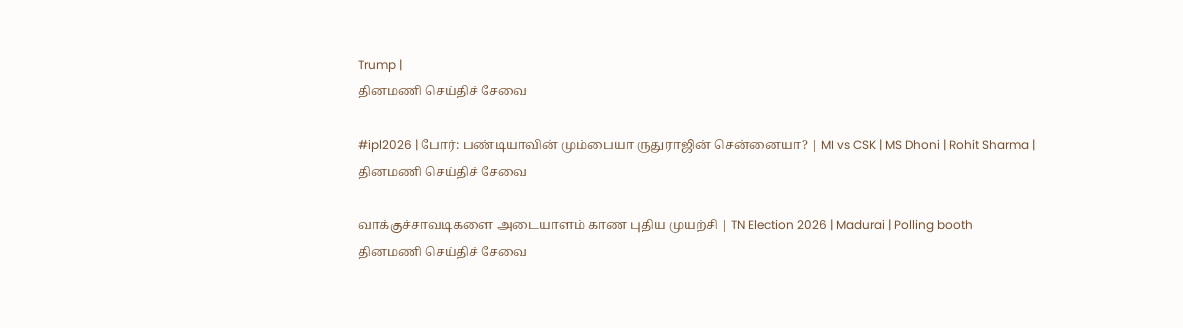Trump |
தினமணி செய்திச் சேவை

#ipl2026 | போர்: பண்டியாவின் மும்பையா ருதுராஜின் சென்னையா? | MI vs CSK | MS Dhoni | Rohit Sharma |
தினமணி செய்திச் சேவை

வாக்குச்சாவடிகளை அடையாளம் காண புதிய முயற்சி | TN Election 2026 | Madurai | Polling booth
தினமணி செய்திச் சேவை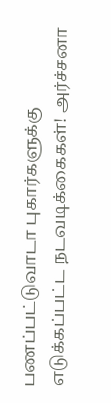பணப்பட்டுவாடா புகார்களுக்கு எடுக்கப்பட்ட நடவடிக்கைகள்! அர்ச்சனா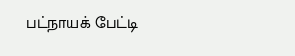பட்நாயக் பேட்டி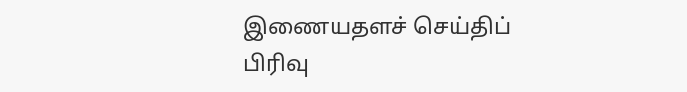இணையதளச் செய்திப் பிரிவு